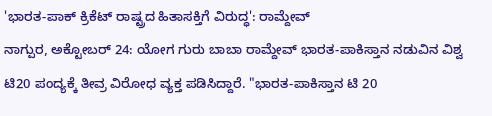'ಭಾರತ-ಪಾಕ್ ಕ್ರಿಕೆಟ್ ರಾಷ್ಟ್ರದ ಹಿತಾಸಕ್ತಿಗೆ ವಿರುದ್ಧ': ರಾಮ್ದೇವ್
ನಾಗ್ಪುರ, ಅಕ್ಟೋಬರ್ 24: ಯೋಗ ಗುರು ಬಾಬಾ ರಾಮ್ದೇವ್ ಭಾರತ-ಪಾಕಿಸ್ತಾನ ನಡುವಿನ ವಿಶ್ವ ಟಿ20 ಪಂದ್ಯಕ್ಕೆ ತೀವ್ರ ವಿರೋಧ ವ್ಯಕ್ತ ಪಡಿಸಿದ್ದಾರೆ. "ಭಾರತ-ಪಾಕಿಸ್ತಾನ ಟಿ 20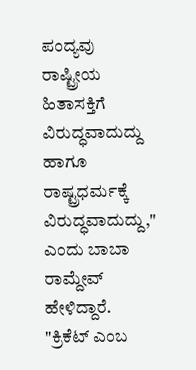ಪಂದ್ಯವು ರಾಷ್ಟ್ರೀಯ ಹಿತಾಸಕ್ತಿಗೆ ವಿರುದ್ಧವಾದುದ್ದು ಹಾಗೂ ರಾಷ್ಟ್ರಧರ್ಮಕ್ಕೆ ವಿರುದ್ಧವಾದುದ್ದು," ಎಂದು ಬಾಬಾ ರಾಮ್ದೇವ್ ಹೇಳಿದ್ದಾರೆ.
"ಕ್ರಿಕೆಟ್ ಎಂಬ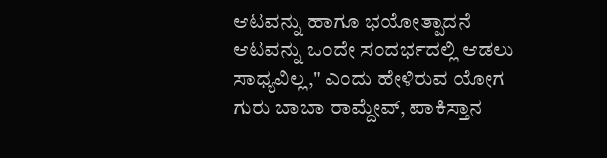ಆಟವನ್ನು ಹಾಗೂ ಭಯೋತ್ಪಾದನೆ ಆಟವನ್ನು ಒಂದೇ ಸಂದರ್ಭದಲ್ಲಿ ಆಡಲು ಸಾಧ್ಯವಿಲ್ಲ," ಎಂದು ಹೇಳಿರುವ ಯೋಗ ಗುರು ಬಾಬಾ ರಾಮ್ದೇವ್, ಪಾಕಿಸ್ತಾನ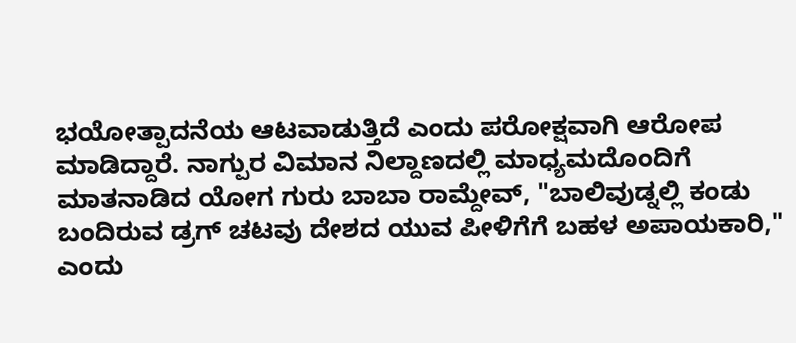ಭಯೋತ್ಪಾದನೆಯ ಆಟವಾಡುತ್ತಿದೆ ಎಂದು ಪರೋಕ್ಷವಾಗಿ ಆರೋಪ ಮಾಡಿದ್ದಾರೆ. ನಾಗ್ಪುರ ವಿಮಾನ ನಿಲ್ದಾಣದಲ್ಲಿ ಮಾಧ್ಯಮದೊಂದಿಗೆ ಮಾತನಾಡಿದ ಯೋಗ ಗುರು ಬಾಬಾ ರಾಮ್ದೇವ್, "ಬಾಲಿವುಡ್ನಲ್ಲಿ ಕಂಡು ಬಂದಿರುವ ಡ್ರಗ್ ಚಟವು ದೇಶದ ಯುವ ಪೀಳಿಗೆಗೆ ಬಹಳ ಅಪಾಯಕಾರಿ," ಎಂದು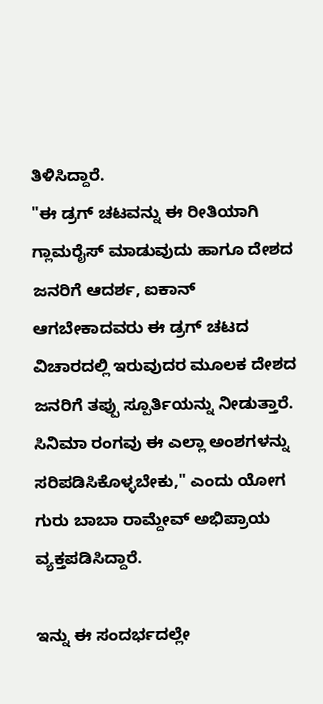ತಿಳಿಸಿದ್ದಾರೆ.
"ಈ ಡ್ರಗ್ ಚಟವನ್ನು ಈ ರೀತಿಯಾಗಿ ಗ್ಲಾಮರೈಸ್ ಮಾಡುವುದು ಹಾಗೂ ದೇಶದ ಜನರಿಗೆ ಆದರ್ಶ, ಐಕಾನ್ ಆಗಬೇಕಾದವರು ಈ ಡ್ರಗ್ ಚಟದ ವಿಚಾರದಲ್ಲಿ ಇರುವುದರ ಮೂಲಕ ದೇಶದ ಜನರಿಗೆ ತಪ್ಪು ಸ್ಪೂರ್ತಿಯನ್ನು ನೀಡುತ್ತಾರೆ. ಸಿನಿಮಾ ರಂಗವು ಈ ಎಲ್ಲಾ ಅಂಶಗಳನ್ನು ಸರಿಪಡಿಸಿಕೊಳ್ಳಬೇಕು," ಎಂದು ಯೋಗ ಗುರು ಬಾಬಾ ರಾಮ್ದೇವ್ ಅಭಿಪ್ರಾಯ ವ್ಯಕ್ತಪಡಿಸಿದ್ದಾರೆ.

ಇನ್ನು ಈ ಸಂದರ್ಭದಲ್ಲೇ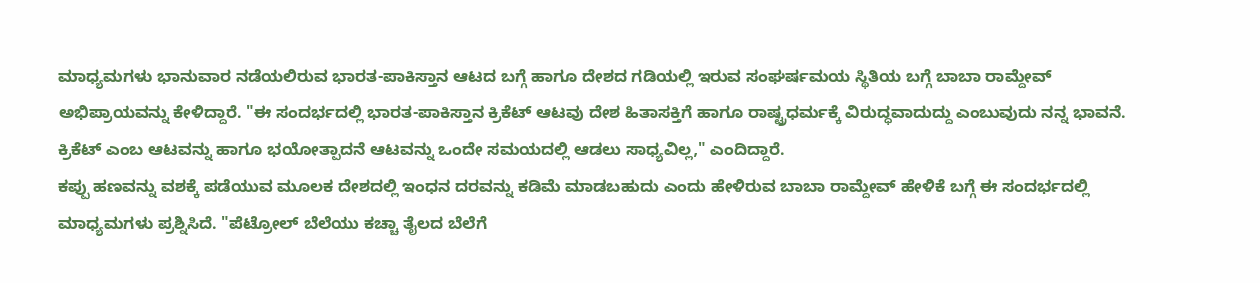ಮಾಧ್ಯಮಗಳು ಭಾನುವಾರ ನಡೆಯಲಿರುವ ಭಾರತ-ಪಾಕಿಸ್ತಾನ ಆಟದ ಬಗ್ಗೆ ಹಾಗೂ ದೇಶದ ಗಡಿಯಲ್ಲಿ ಇರುವ ಸಂಘರ್ಷಮಯ ಸ್ಥಿತಿಯ ಬಗ್ಗೆ ಬಾಬಾ ರಾಮ್ದೇವ್ ಅಭಿಪ್ರಾಯವನ್ನು ಕೇಳಿದ್ದಾರೆ. "ಈ ಸಂದರ್ಭದಲ್ಲಿ ಭಾರತ-ಪಾಕಿಸ್ತಾನ ಕ್ರಿಕೆಟ್ ಆಟವು ದೇಶ ಹಿತಾಸಕ್ತಿಗೆ ಹಾಗೂ ರಾಷ್ಟ್ರಧರ್ಮಕ್ಕೆ ವಿರುದ್ಧವಾದುದ್ದು ಎಂಬುವುದು ನನ್ನ ಭಾವನೆ. ಕ್ರಿಕೆಟ್ ಎಂಬ ಆಟವನ್ನು ಹಾಗೂ ಭಯೋತ್ಪಾದನೆ ಆಟವನ್ನು ಒಂದೇ ಸಮಯದಲ್ಲಿ ಆಡಲು ಸಾಧ್ಯವಿಲ್ಲ," ಎಂದಿದ್ದಾರೆ.
ಕಪ್ಪು ಹಣವನ್ನು ವಶಕ್ಕೆ ಪಡೆಯುವ ಮೂಲಕ ದೇಶದಲ್ಲಿ ಇಂಧನ ದರವನ್ನು ಕಡಿಮೆ ಮಾಡಬಹುದು ಎಂದು ಹೇಳಿರುವ ಬಾಬಾ ರಾಮ್ದೇವ್ ಹೇಳಿಕೆ ಬಗ್ಗೆ ಈ ಸಂದರ್ಭದಲ್ಲಿ ಮಾಧ್ಯಮಗಳು ಪ್ರಶ್ನಿಸಿದೆ. "ಪೆಟ್ರೋಲ್ ಬೆಲೆಯು ಕಚ್ಚಾ ತೈಲದ ಬೆಲೆಗೆ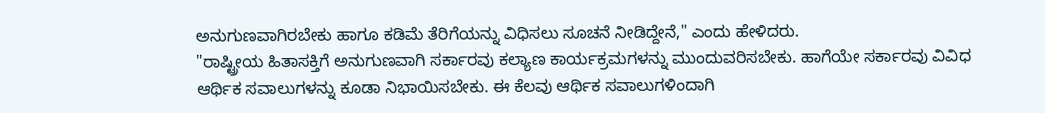ಅನುಗುಣವಾಗಿರಬೇಕು ಹಾಗೂ ಕಡಿಮೆ ತೆರಿಗೆಯನ್ನು ವಿಧಿಸಲು ಸೂಚನೆ ನೀಡಿದ್ದೇನೆ," ಎಂದು ಹೇಳಿದರು.
"ರಾಷ್ಟ್ರೀಯ ಹಿತಾಸಕ್ತಿಗೆ ಅನುಗುಣವಾಗಿ ಸರ್ಕಾರವು ಕಲ್ಯಾಣ ಕಾರ್ಯಕ್ರಮಗಳನ್ನು ಮುಂದುವರಿಸಬೇಕು. ಹಾಗೆಯೇ ಸರ್ಕಾರವು ವಿವಿಧ ಆರ್ಥಿಕ ಸವಾಲುಗಳನ್ನು ಕೂಡಾ ನಿಭಾಯಿಸಬೇಕು. ಈ ಕೆಲವು ಆರ್ಥಿಕ ಸವಾಲುಗಳಿಂದಾಗಿ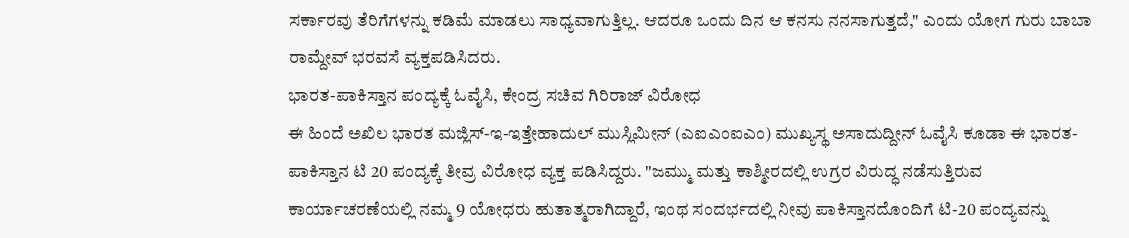ಸರ್ಕಾರವು ತೆರಿಗೆಗಳನ್ನು ಕಡಿಮೆ ಮಾಡಲು ಸಾಧ್ಯವಾಗುತ್ತಿಲ್ಲ. ಆದರೂ ಒಂದು ದಿನ ಆ ಕನಸು ನನಸಾಗುತ್ತದೆ," ಎಂದು ಯೋಗ ಗುರು ಬಾಬಾ ರಾಮ್ದೇವ್ ಭರವಸೆ ವ್ಯಕ್ತಪಡಿಸಿದರು.
ಭಾರತ-ಪಾಕಿಸ್ತಾನ ಪಂದ್ಯಕ್ಕೆ ಓವೈಸಿ, ಕೇಂದ್ರ ಸಚಿವ ಗಿರಿರಾಜ್ ವಿರೋಧ
ಈ ಹಿಂದೆ ಅಖಿಲ ಭಾರತ ಮಜ್ಲಿಸ್-ಇ-ಇತ್ತೇಹಾದುಲ್ ಮುಸ್ಲಿಮೀನ್ (ಎಐಎಂಐಎಂ) ಮುಖ್ಯಸ್ಥ ಅಸಾದುದ್ದೀನ್ ಓವೈಸಿ ಕೂಡಾ ಈ ಭಾರತ-ಪಾಕಿಸ್ತಾನ ಟಿ 20 ಪಂದ್ಯಕ್ಕೆ ತೀವ್ರ ವಿರೋಧ ವ್ಯಕ್ತ ಪಡಿಸಿದ್ದರು. "ಜಮ್ಮು ಮತ್ತು ಕಾಶ್ಮೀರದಲ್ಲಿ ಉಗ್ರರ ವಿರುದ್ಧ ನಡೆಸುತ್ತಿರುವ ಕಾರ್ಯಾಚರಣೆಯಲ್ಲಿ ನಮ್ಮ 9 ಯೋಧರು ಹುತಾತ್ಮರಾಗಿದ್ದಾರೆ, ಇಂಥ ಸಂದರ್ಭದಲ್ಲಿ ನೀವು ಪಾಕಿಸ್ತಾನದೊಂದಿಗೆ ಟಿ-20 ಪಂದ್ಯವನ್ನು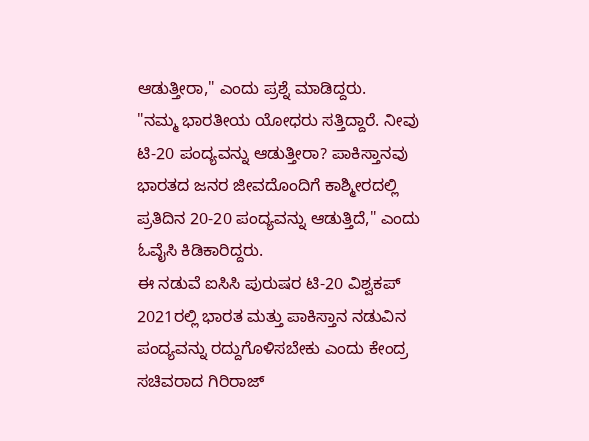ಆಡುತ್ತೀರಾ," ಎಂದು ಪ್ರಶ್ನೆ ಮಾಡಿದ್ದರು.
"ನಮ್ಮ ಭಾರತೀಯ ಯೋಧರು ಸತ್ತಿದ್ದಾರೆ. ನೀವು ಟಿ-20 ಪಂದ್ಯವನ್ನು ಆಡುತ್ತೀರಾ? ಪಾಕಿಸ್ತಾನವು ಭಾರತದ ಜನರ ಜೀವದೊಂದಿಗೆ ಕಾಶ್ಮೀರದಲ್ಲಿ ಪ್ರತಿದಿನ 20-20 ಪಂದ್ಯವನ್ನು ಆಡುತ್ತಿದೆ," ಎಂದು ಓವೈಸಿ ಕಿಡಿಕಾರಿದ್ದರು.
ಈ ನಡುವೆ ಐಸಿಸಿ ಪುರುಷರ ಟಿ-20 ವಿಶ್ವಕಪ್ 2021ರಲ್ಲಿ ಭಾರತ ಮತ್ತು ಪಾಕಿಸ್ತಾನ ನಡುವಿನ ಪಂದ್ಯವನ್ನು ರದ್ದುಗೊಳಿಸಬೇಕು ಎಂದು ಕೇಂದ್ರ ಸಚಿವರಾದ ಗಿರಿರಾಜ್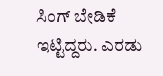ಸಿಂಗ್ ಬೇಡಿಕೆ ಇಟ್ಟಿದ್ದರು. ಎರಡು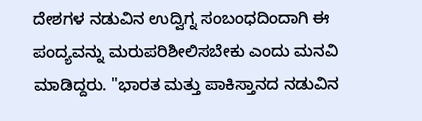ದೇಶಗಳ ನಡುವಿನ ಉದ್ವಿಗ್ನ ಸಂಬಂಧದಿಂದಾಗಿ ಈ ಪಂದ್ಯವನ್ನು ಮರುಪರಿಶೀಲಿಸಬೇಕು ಎಂದು ಮನವಿ ಮಾಡಿದ್ದರು. "ಭಾರತ ಮತ್ತು ಪಾಕಿಸ್ತಾನದ ನಡುವಿನ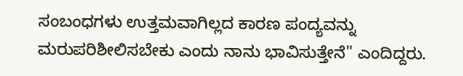ಸಂಬಂಧಗಳು ಉತ್ತಮವಾಗಿಲ್ಲದ ಕಾರಣ ಪಂದ್ಯವನ್ನು ಮರುಪರಿಶೀಲಿಸಬೇಕು ಎಂದು ನಾನು ಭಾವಿಸುತ್ತೇನೆ" ಎಂದಿದ್ದರು.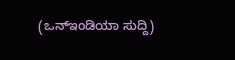(ಒನ್ಇಂಡಿಯಾ ಸುದ್ದಿ)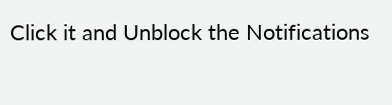Click it and Unblock the Notifications